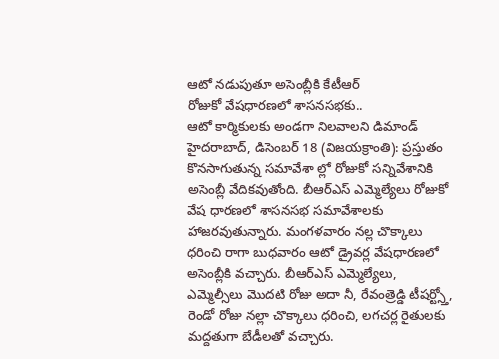ఆటో నడుపుతూ అసెంబ్లీకి కేటీఆర్
రోజుకో వేషధారణలో శాసనసభకు..
ఆటో కార్మికులకు అండగా నిలవాలని డిమాండ్
హైదరాబాద్, డిసెంబర్ 18 (విజయక్రాంతి): ప్రస్తుతం కొనసాగుతున్న సమావేశా ల్లో రోజుకో సన్నివేశానికి అసెంబ్లీ వేదికవుతోంది. బీఆర్ఎస్ ఎమ్మెల్యేలు రోజుకో వేష ధారణలో శాసనసభ సమావేశాలకు హాజరవుతున్నారు. మంగళవారం నల్ల చొక్కాలు ధరించి రాగా బుధవారం ఆటో డ్రైవర్ల వేషధారణలో అసెంబ్లీకి వచ్చారు. బీఆర్ఎస్ ఎమ్మెల్యేలు, ఎమ్మెల్సీలు మొదటి రోజు అదా నీ, రేవంత్రెడ్డి టీషర్ట్స్తో, రెండో రోజు నల్లా చొక్కాలు ధరించి, లగచర్ల రైతులకు మద్దతుగా బేడీలతో వచ్చారు.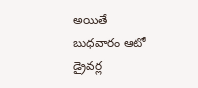అయితే బుధవారం ఆటో డ్రైవర్ల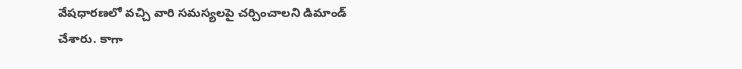వేషధారణలో వచ్చి వారి సమస్యలపై చర్చించాలని డిమాండ్ చేశారు. కాగా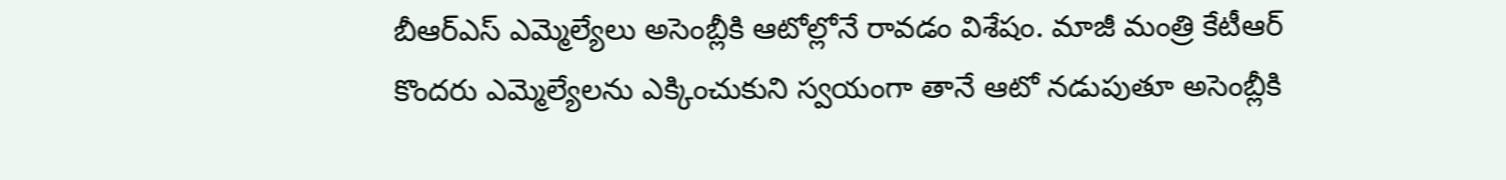బీఆర్ఎస్ ఎమ్మెల్యేలు అసెంబ్లీకి ఆటోల్లోనే రావడం విశేషం. మాజీ మంత్రి కేటీఆర్ కొందరు ఎమ్మెల్యేలను ఎక్కించుకుని స్వయంగా తానే ఆటో నడుపుతూ అసెంబ్లీకి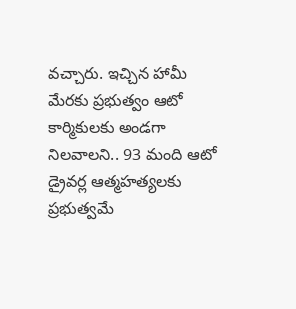వచ్చారు. ఇచ్చిన హామీ మేరకు ప్రభుత్వం ఆటో కార్మికులకు అండగా నిలవాలని.. 93 మంది ఆటో డ్రైవర్ల ఆత్మహత్యలకు ప్రభుత్వమే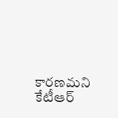కారణమని కేటీఆర్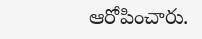ఆరోపించారు.